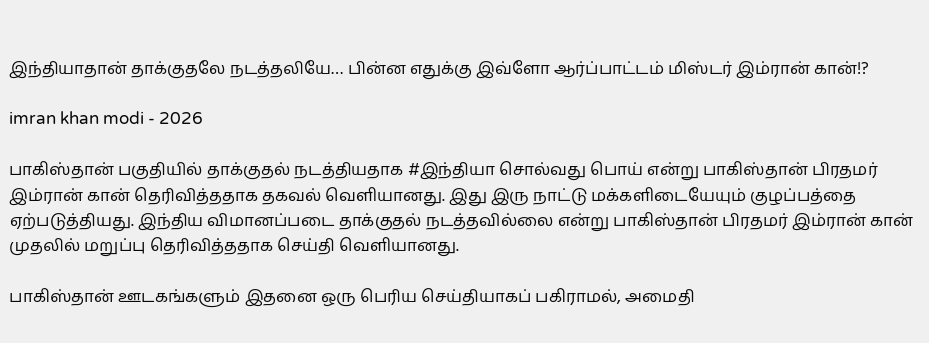இந்தியாதான் தாக்குதலே நடத்தலியே… பின்ன எதுக்கு இவ்ளோ ஆர்ப்பாட்டம் மிஸ்டர் இம்ரான் கான்!?

imran khan modi - 2026

பாகிஸ்தான் பகுதியில் தாக்குதல் நடத்தியதாக #இந்தியா சொல்வது பொய் என்று பாகிஸ்தான் பிரதமர் இம்ரான் கான் தெரிவித்ததாக தகவல் வெளியானது. இது இரு நாட்டு மக்களிடையேயும் குழப்பத்தை ஏற்படுத்தியது. இந்திய விமானப்படை தாக்குதல் நடத்தவில்லை என்று பாகிஸ்தான் பிரதமர் இம்ரான் கான் முதலில் மறுப்பு தெரிவித்ததாக செய்தி வெளியானது.

பாகிஸ்தான் ஊடகங்களும் இதனை ஒரு பெரிய செய்தியாகப் பகிராமல், அமைதி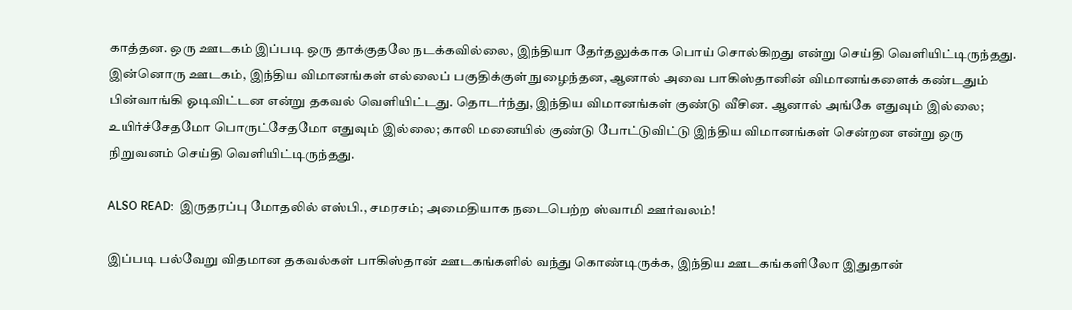காத்தன. ஒரு ஊடகம் இப்படி ஒரு தாக்குதலே நடக்கவில்லை, இந்தியா தேர்தலுக்காக பொய் சொல்கிறது என்று செய்தி வெளியிட்டிருந்தது. இன்னொரு ஊடகம், இந்திய விமானங்கள் எல்லைப் பகுதிக்குள் நுழைந்தன, ஆனால் அவை பாகிஸ்தானின் விமானங்களைக் கண்டதும் பின்வாங்கி ஓடிவிட்டன என்று தகவல் வெளியிட்டது. தொடர்ந்து, இந்திய விமானங்கள் குண்டு வீசின. ஆனால் அங்கே எதுவும் இல்லை; உயிர்ச்சேதமோ பொருட்சேதமோ எதுவும் இல்லை; காலி மனையில் குண்டு போட்டுவிட்டு இந்திய விமானங்கள் சென்றன என்று ஒரு நிறுவனம் செய்தி வெளியிட்டிருந்தது.

ALSO READ:  இருதரப்பு மோதலில் எஸ்பி., சமரசம்; அமைதியாக நடைபெற்ற ஸ்வாமி ஊர்வலம்!

இப்படி பல்வேறு விதமான தகவல்கள் பாகிஸ்தான் ஊடகங்களில் வந்து கொண்டிருக்க, இந்திய ஊடகங்களிலோ இதுதான்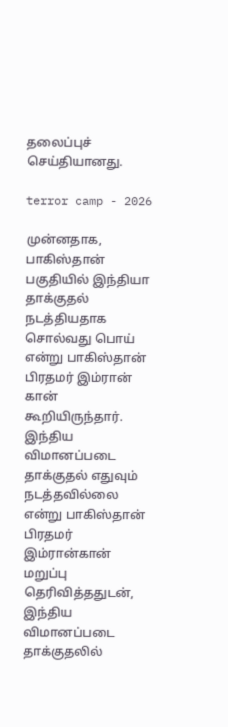தலைப்புச் செய்தியானது.

terror camp - 2026

முன்னதாக, பாகிஸ்தான் பகுதியில் இந்தியா தாக்குதல் நடத்தியதாக சொல்வது பொய் என்று பாகிஸ்தான் பிரதமர் இம்ரான் கான் கூறியிருந்தார். இந்திய விமானப்படை தாக்குதல் எதுவும் நடத்தவில்லை என்று பாகிஸ்தான் பிரதமர் இம்ரான்கான் மறுப்பு தெரிவித்ததுடன், இந்திய விமானப்படை தாக்குதலில்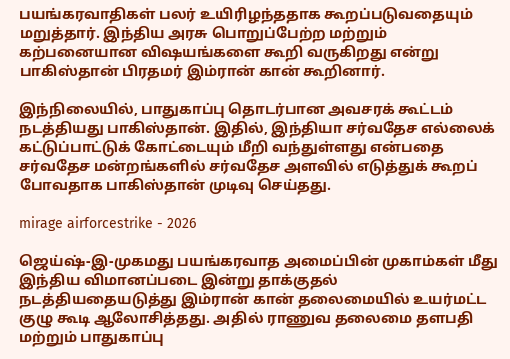பயங்கரவாதிகள் பலர் உயிரிழந்ததாக கூறப்படுவதையும் மறுத்தார். இந்திய அரசு பொறுப்பேற்ற மற்றும் கற்பனையான விஷயங்களை கூறி வருகிறது என்று பாகிஸ்தான் பிரதமர் இம்ரான் கான் கூறினார்.

இந்நிலையில், பாதுகாப்பு தொடர்பான அவசரக் கூட்டம் நடத்தியது பாகிஸ்தான். இதில், இந்தியா சர்வதேச எல்லைக் கட்டுப்பாட்டுக் கோட்டையும் மீறி வந்துள்ளது என்பதை சர்வதேச மன்றங்களில் சர்வதேச அளவில் எடுத்துக் கூறப் போவதாக பாகிஸ்தான் முடிவு செய்தது.

mirage airforcestrike - 2026

ஜெய்ஷ்-இ-முகமது பயங்கரவாத அமைப்பின் முகாம்கள் மீது இந்திய விமானப்படை இன்று தாக்குதல் நடத்தியதையடுத்து இம்ரான் கான் தலைமையில் உயர்மட்ட குழு கூடி ஆலோசித்தது. அதில் ராணுவ தலைமை தளபதி மற்றும் பாதுகாப்பு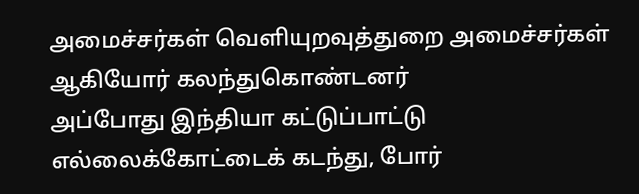அமைச்சர்கள் வெளியுறவுத்துறை அமைச்சர்கள் ஆகியோர் கலந்துகொண்டனர்
அப்போது இந்தியா கட்டுப்பாட்டு எல்லைக்கோட்டைக் கடந்து, போர்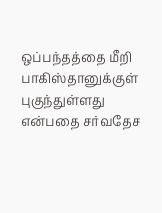ஒப்பந்தத்தை மீறி பாகிஸ்தானுக்குள் புகுந்துள்ளது என்பதை சர்வதேச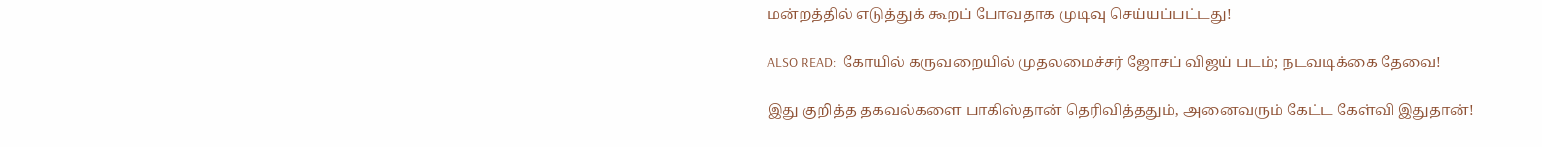மன்றத்தில் எடுத்துக் கூறப் போவதாக முடிவு செய்யப்பட்டது!

ALSO READ:  கோயில் கருவறையில் முதலமைச்சர் ஜோசப் விஜய் படம்; நடவடிக்கை தேவை!

இது குறித்த தகவல்களை பாகிஸ்தான் தெரிவித்ததும், அனைவரும் கேட்ட கேள்வி இதுதான்!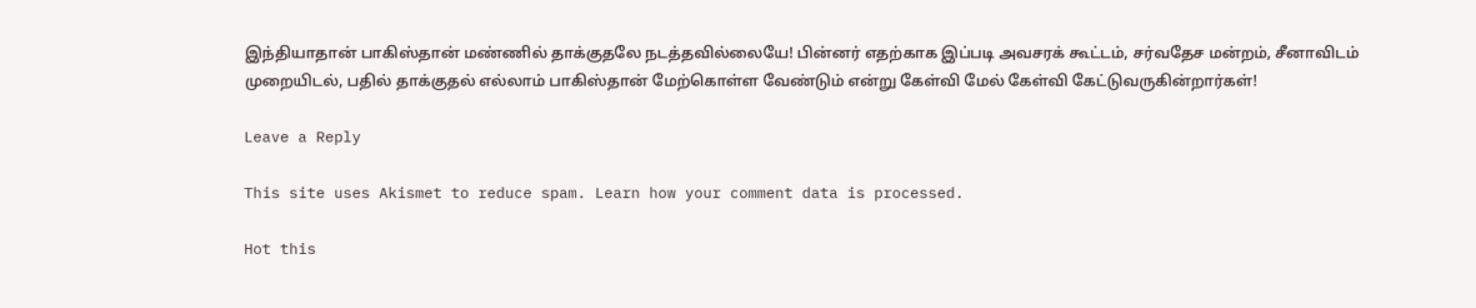இந்தியாதான் பாகிஸ்தான் மண்ணில் தாக்குதலே நடத்தவில்லையே! பின்னர் எதற்காக இப்படி அவசரக் கூட்டம், சர்வதேச மன்றம், சீனாவிடம் முறையிடல், பதில் தாக்குதல் எல்லாம் பாகிஸ்தான் மேற்கொள்ள வேண்டும் என்று கேள்வி மேல் கேள்வி கேட்டுவருகின்றார்கள்!

Leave a Reply

This site uses Akismet to reduce spam. Learn how your comment data is processed.

Hot this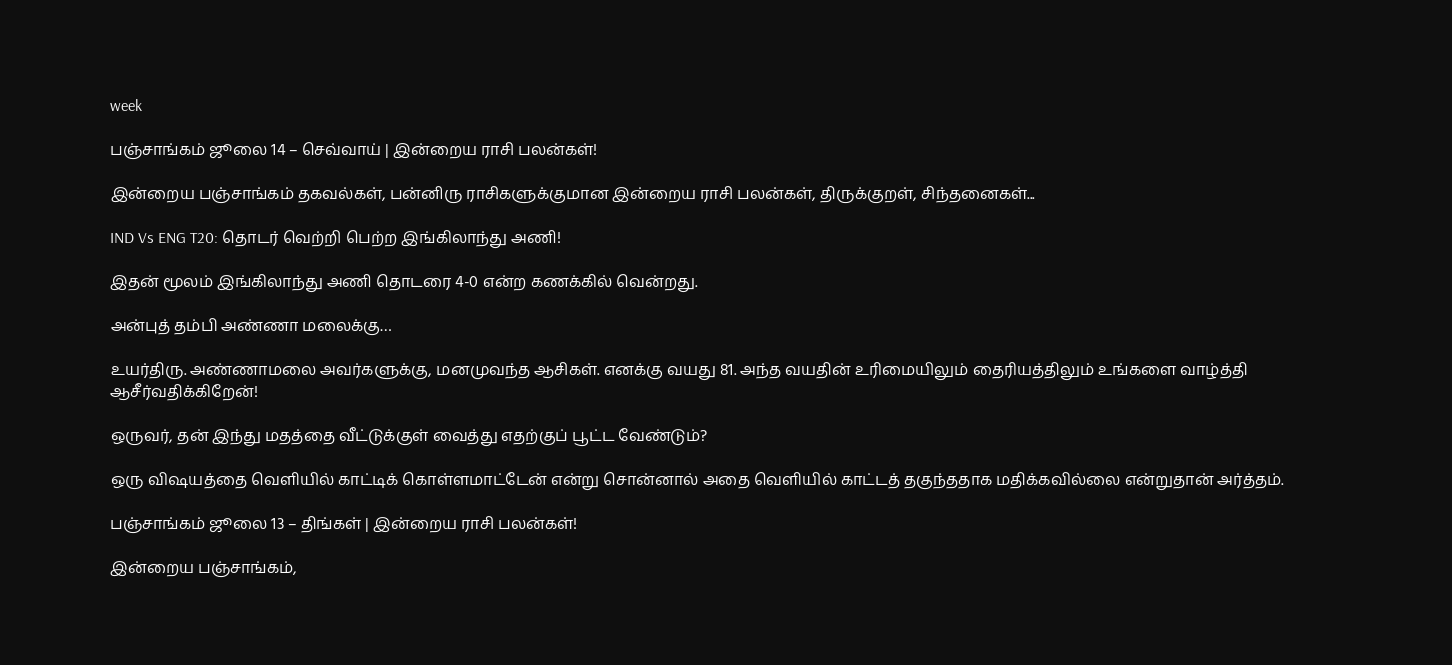week

பஞ்சாங்கம் ஜூலை 14 – செவ்வாய் | இன்றைய ராசி பலன்கள்!

இன்றைய பஞ்சாங்கம் தகவல்கள், பன்னிரு ராசிகளுக்குமான இன்றைய ராசி பலன்கள், திருக்குறள், சிந்தனைகள்...

IND Vs ENG T20: தொடர் வெற்றி பெற்ற இங்கிலாந்து அணி!

இதன் மூலம் இங்கிலாந்து அணி தொடரை 4-0 என்ற கணக்கில் வென்றது.

அன்புத் தம்பி அண்ணா மலைக்கு…

உயர்திரு. அண்ணாமலை அவர்களுக்கு, மனமுவந்த ஆசிகள். எனக்கு வயது 81. அந்த வயதின் உரிமையிலும் தைரியத்திலும் உங்களை வாழ்த்தி ஆசீர்வதிக்கிறேன்!

ஒருவர், தன் இந்து மதத்தை வீட்டுக்குள் வைத்து எதற்குப் பூட்ட வேண்டும்?

ஒரு விஷயத்தை வெளியில் காட்டிக் கொள்ளமாட்டேன் என்று சொன்னால் அதை வெளியில் காட்டத் தகுந்ததாக மதிக்கவில்லை என்றுதான் அர்த்தம்.

பஞ்சாங்கம் ஜூலை 13 – திங்கள் | இன்றைய ராசி பலன்கள்!

இன்றைய பஞ்சாங்கம்,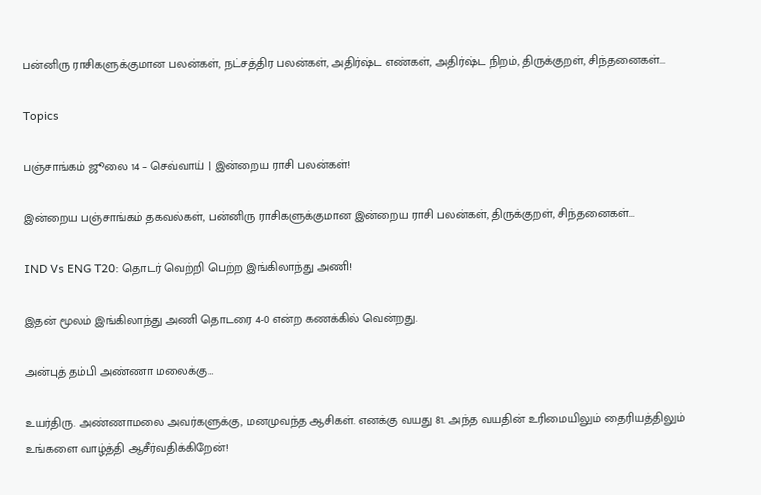பன்னிரு ராசிகளுக்குமான பலன்கள், நட்சத்திர பலன்கள், அதிர்ஷ்ட எண்கள், அதிர்ஷ்ட நிறம், திருக்குறள், சிந்தனைகள்...

Topics

பஞ்சாங்கம் ஜூலை 14 – செவ்வாய் | இன்றைய ராசி பலன்கள்!

இன்றைய பஞ்சாங்கம் தகவல்கள், பன்னிரு ராசிகளுக்குமான இன்றைய ராசி பலன்கள், திருக்குறள், சிந்தனைகள்...

IND Vs ENG T20: தொடர் வெற்றி பெற்ற இங்கிலாந்து அணி!

இதன் மூலம் இங்கிலாந்து அணி தொடரை 4-0 என்ற கணக்கில் வென்றது.

அன்புத் தம்பி அண்ணா மலைக்கு…

உயர்திரு. அண்ணாமலை அவர்களுக்கு, மனமுவந்த ஆசிகள். எனக்கு வயது 81. அந்த வயதின் உரிமையிலும் தைரியத்திலும் உங்களை வாழ்த்தி ஆசீர்வதிக்கிறேன்!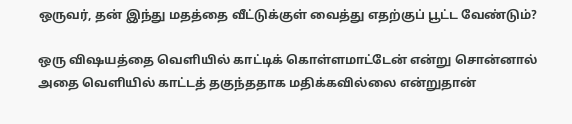ஒருவர், தன் இந்து மதத்தை வீட்டுக்குள் வைத்து எதற்குப் பூட்ட வேண்டும்?

ஒரு விஷயத்தை வெளியில் காட்டிக் கொள்ளமாட்டேன் என்று சொன்னால் அதை வெளியில் காட்டத் தகுந்ததாக மதிக்கவில்லை என்றுதான்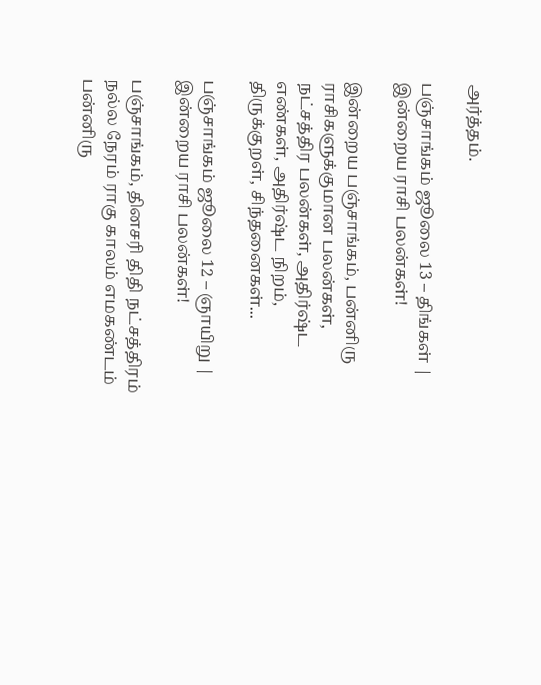அர்த்தம்.

பஞ்சாங்கம் ஜூலை 13 – திங்கள் | இன்றைய ராசி பலன்கள்!

இன்றைய பஞ்சாங்கம், பன்னிரு ராசிகளுக்குமான பலன்கள், நட்சத்திர பலன்கள், அதிர்ஷ்ட எண்கள், அதிர்ஷ்ட நிறம், திருக்குறள், சிந்தனைகள்...

பஞ்சாங்கம் ஜூலை 12 – ஞாயிறு | இன்றைய ராசி பலன்கள்!

பஞ்சாங்கம், தினசரி திதி நட்சத்திரம் நல்ல நேரம் ராகு காலம் எமகண்டம் பன்னிரு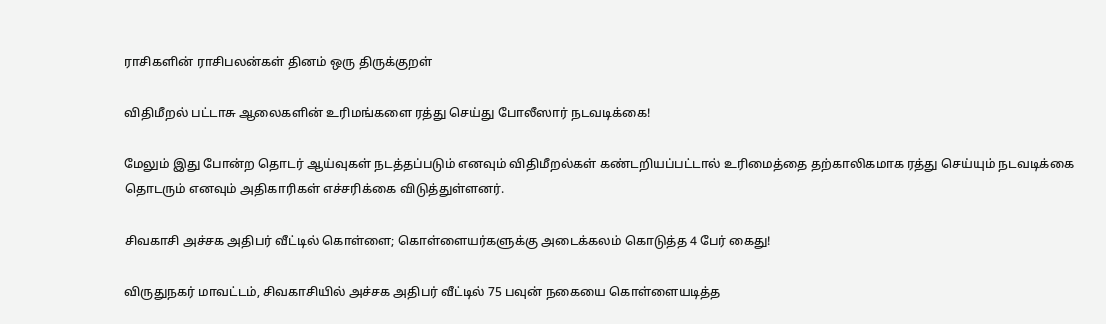ராசிகளின் ராசிபலன்கள் தினம் ஒரு திருக்குறள்

விதிமீறல் பட்டாசு ஆலைகளின் உரிமங்களை ரத்து செய்து போலீஸார் நடவடிக்கை!

மேலும் இது போன்ற தொடர் ஆய்வுகள் நடத்தப்படும் எனவும் விதிமீறல்கள் கண்டறியப்பட்டால் உரிமைத்தை தற்காலிகமாக ரத்து செய்யும் நடவடிக்கை தொடரும் எனவும் அதிகாரிகள் எச்சரிக்கை விடுத்துள்ளனர்.

சிவகாசி அச்சக அதிபர் வீட்டில் கொள்ளை; கொள்ளையர்களுக்கு அடைக்கலம் கொடுத்த 4 பேர் கைது!

விருதுநகர் மாவட்டம், சிவகாசியில் அச்சக அதிபர் வீட்டில் 75 பவுன் நகையை கொள்ளையடித்த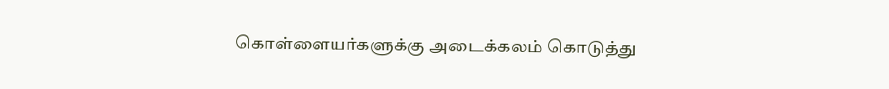கொள்ளையர்களுக்கு அடைக்கலம் கொடுத்து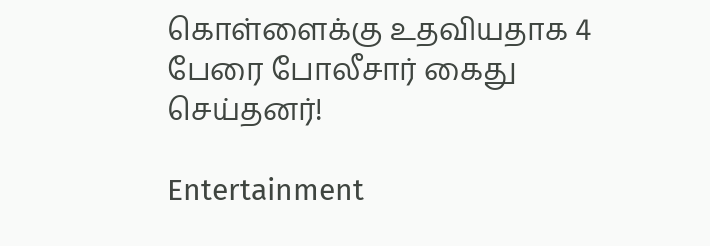கொள்ளைக்கு உதவியதாக 4 பேரை போலீசார் கைது செய்தனர்!

Entertainment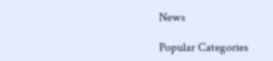News

Popular Categories